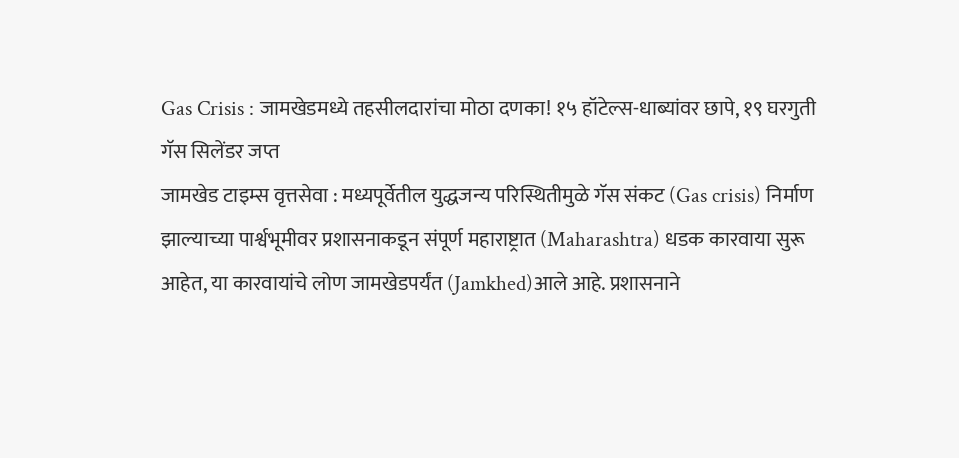Gas Crisis : जामखेडमध्ये तहसीलदारांचा मोठा दणका! १५ हॉटेल्स-धाब्यांवर छापे, १९ घरगुती गॅस सिलेंडर जप्त
जामखेड टाइम्स वृत्तसेवा : मध्यपूर्वेतील युद्धजन्य परिस्थितीमुळे गॅस संकट (Gas crisis) निर्माण झाल्याच्या पार्श्वभूमीवर प्रशासनाकडून संपूर्ण महाराष्ट्रात (Maharashtra) धडक कारवाया सुरू आहेत, या कारवायांचे लोण जामखेडपर्यंत (Jamkhed)आले आहे. प्रशासनाने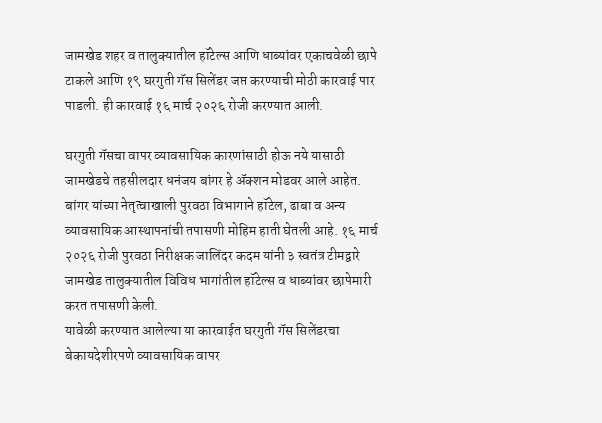जामखेड शहर व तालुक्यातील हॉटेल्स आणि धाब्यांवर एकाचवेळी छापे टाकले आणि १९ घरगुती गॅस सिलेंडर जप्त करण्याची मोठी कारवाई पार पाडली. ही कारवाई १६ मार्च २०२६ रोजी करण्यात आली.

घरगुती गॅसचा वापर व्यावसायिक कारणांसाठी होऊ नये यासाठी जामखेडचे तहसीलदार धनंजय बांगर हे ॲक्शन मोडवर आले आहेत. बांगर यांच्या नेतृत्वाखाली पुरवठा विभागाने हॉटेल, ढाबा व अन्य व्यावसायिक आस्थापनांची तपासणी मोहिम हाती घेतली आहे. १६ मार्च २०२६ रोजी पुरवठा निरीक्षक जालिंदर कदम यांनी ३ स्वतंत्र टीमद्वारे जामखेड तालुक्यातील विविध भागांतील हॉटेल्स व धाब्यांवर छापेमारी करत तपासणी केली.
यावेळी करण्यात आलेल्या या कारवाईत घरगुती गॅस सिलेंडरचा बेकायदेशीरपणे व्यावसायिक वापर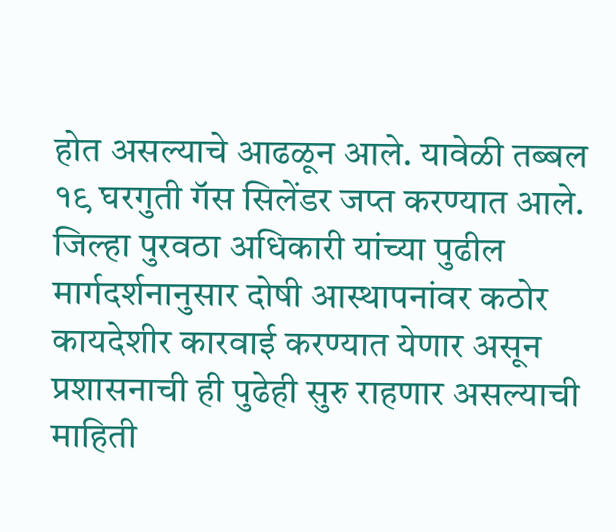होत असल्याचे आढळून आले. यावेळी तब्बल १९ घरगुती गॅस सिलेंडर जप्त करण्यात आले. जिल्हा पुरवठा अधिकारी यांच्या पुढील मार्गदर्शनानुसार दोषी आस्थापनांवर कठोर कायदेशीर कारवाई करण्यात येणार असून प्रशासनाची ही पुढेही सुरु राहणार असल्याची माहिती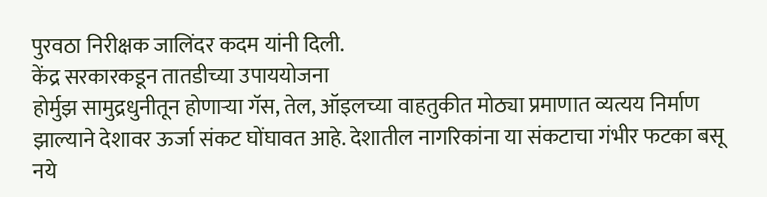पुरवठा निरीक्षक जालिंदर कदम यांनी दिली.
केंद्र सरकारकडून तातडीच्या उपाययोजना
होर्मुझ सामुद्रधुनीतून होणाऱ्या गॅस, तेल, ऑइलच्या वाहतुकीत मोठ्या प्रमाणात व्यत्यय निर्माण झाल्याने देशावर ऊर्जा संकट घोंघावत आहे. देशातील नागरिकांना या संकटाचा गंभीर फटका बसू नये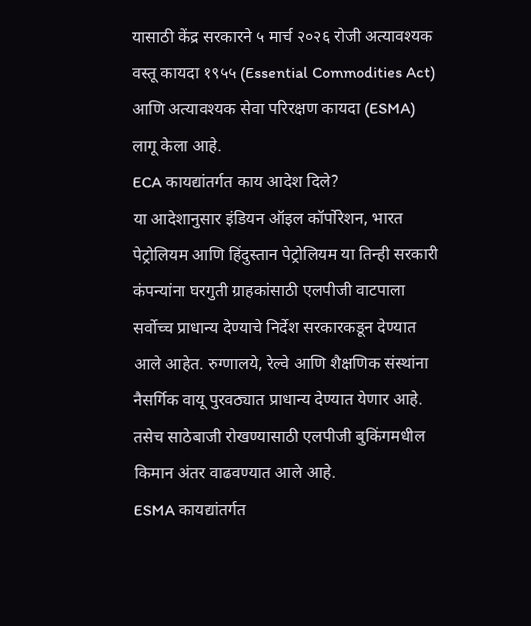यासाठी केंद्र सरकारने ५ मार्च २०२६ रोजी अत्यावश्यक वस्तू कायदा १९५५ (Essential Commodities Act) आणि अत्यावश्यक सेवा परिरक्षण कायदा (ESMA) लागू केला आहे.
ECA कायद्यांतर्गत काय आदेश दिले?
या आदेशानुसार इंडियन ऑइल कॉर्पोरेशन, भारत पेट्रोलियम आणि हिंदुस्तान पेट्रोलियम या तिन्ही सरकारी कंपन्यांना घरगुती ग्राहकांसाठी एलपीजी वाटपाला सर्वोच्च प्राधान्य देण्याचे निर्देश सरकारकडून देण्यात आले आहेत. रुग्णालये, रेल्वे आणि शैक्षणिक संस्थांना नैसर्गिक वायू पुरवठ्यात प्राधान्य देण्यात येणार आहे. तसेच साठेबाजी रोखण्यासाठी एलपीजी बुकिंगमधील किमान अंतर वाढवण्यात आले आहे.
ESMA कायद्यांतर्गत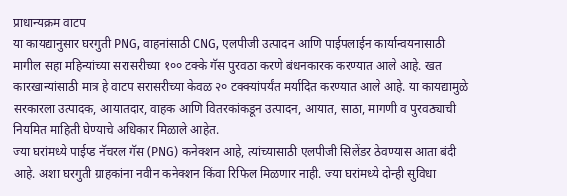प्राधान्यक्रम वाटप
या कायद्यानुसार घरगुती PNG, वाहनांसाठी CNG, एलपीजी उत्पादन आणि पाईपलाईन कार्यान्वयनासाठी मागील सहा महिन्यांच्या सरासरीच्या १०० टक्के गॅस पुरवठा करणे बंधनकारक करण्यात आले आहे. खत कारखान्यांसाठी मात्र हे वाटप सरासरीच्या केवळ २० टक्क्यांपर्यंत मर्यादित करण्यात आले आहे. या कायद्यामुळे सरकारला उत्पादक, आयातदार, वाहक आणि वितरकांकडून उत्पादन, आयात, साठा, मागणी व पुरवठ्याची नियमित माहिती घेण्याचे अधिकार मिळाले आहेत.
ज्या घरांमध्ये पाईप्ड नॅचरल गॅस (PNG) कनेक्शन आहे, त्यांच्यासाठी एलपीजी सिलेंडर ठेवण्यास आता बंदी आहे. अशा घरगुती ग्राहकांना नवीन कनेक्शन किंवा रिफिल मिळणार नाही. ज्या घरांमध्ये दोन्ही सुविधा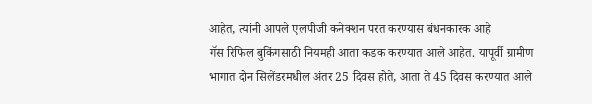आहेत, त्यांनी आपले एलपीजी कनेक्शन परत करण्यास बंधनकारक आहे
गॅस रिफिल बुकिंगसाठी नियमही आता कडक करण्यात आले आहेत. यापूर्वी ग्रामीण भागात दोन सिलेंडरमधील अंतर 25 दिवस होते, आता ते 45 दिवस करण्यात आले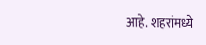आहे. शहरांमध्ये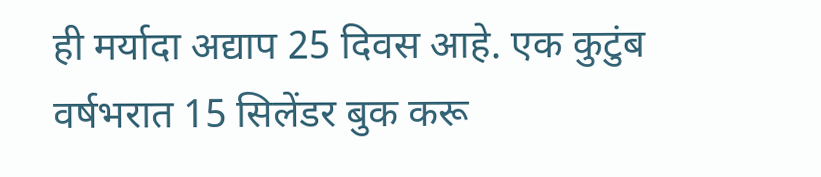ही मर्यादा अद्याप 25 दिवस आहे. एक कुटुंब वर्षभरात 15 सिलेंडर बुक करू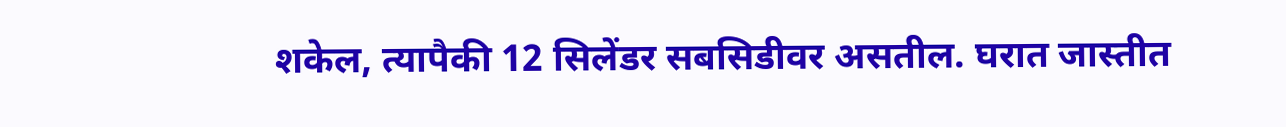शकेल, त्यापैकी 12 सिलेंडर सबसिडीवर असतील. घरात जास्तीत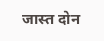जास्त दोन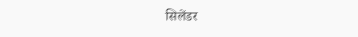सिलेंडर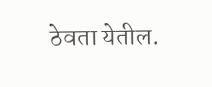ठेवता येतील.